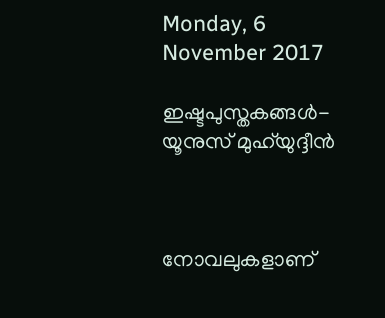Monday, 6 November 2017

ഇഷ്ടപുസ്തകങ്ങള്‍- യൂനുസ് മുഹ്‌യുദ്ദീന്‍



നോവലുകളാണ്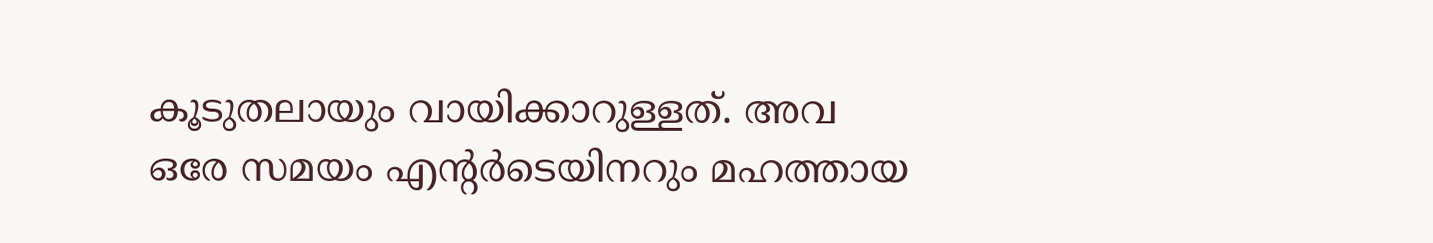കൂടുതലായും വായിക്കാറുള്ളത്. അവ ഒരേ സമയം എന്റര്‍ടെയിനറും മഹത്തായ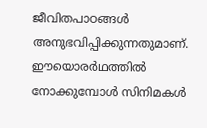ജീവിതപാഠങ്ങള്‍ അനുഭവിപ്പിക്കുന്നതുമാണ്. ഈയൊരര്‍ഥത്തില്‍ നോക്കുമ്പോള്‍ സിനിമകള്‍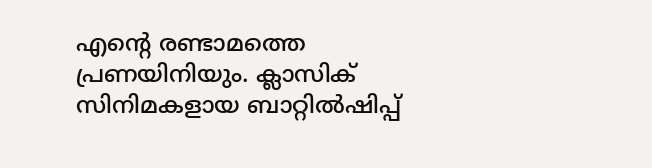എന്റെ രണ്ടാമത്തെ പ്രണയിനിയും. ക്ലാസിക് സിനിമകളായ ബാറ്റില്‍ഷിപ്പ്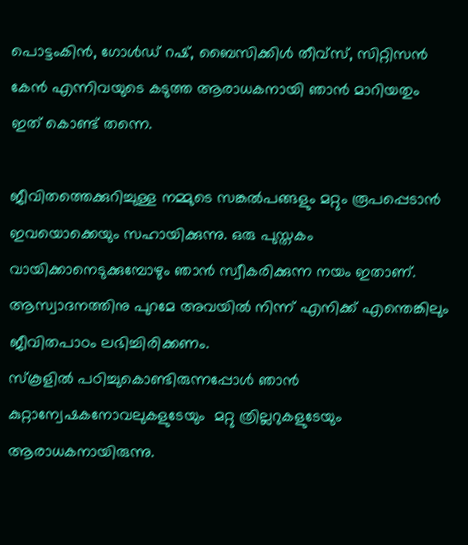പൊട്ടംകിന്‍, ഗോള്‍ഡ് റഷ്, ബൈസിക്കിള്‍ തീവ്‌സ്, സിറ്റിസന്‍ കേന്‍ എന്നിവയുടെ കടുത്ത ആരാധകനായി ഞാന്‍ മാറിയതും ഇത് കൊണ്ട് തന്നെ.

ജീവിതത്തെക്കുറിച്ചുള്ള നമ്മുടെ സങ്കല്‍പങ്ങളും മറ്റും രൂപപ്പെടാന്‍ ഇവയൊക്കെയും സഹായിക്കുന്നു. ഒരു പുസ്തകം വായിക്കാനെടുക്കുമ്പോഴും ഞാന്‍ സ്വീകരിക്കുന്ന നയം ഇതാണ്. ആസ്വാദനത്തിനു പുറമേ അവയില്‍ നിന്ന് എനിക്ക് എന്തെങ്കിലും ജീവിതപാഠം ലഭിച്ചിരിക്കണം.
സ്‌കൂളില്‍ പഠിച്ചുകൊണ്ടിരുന്നപ്പോള്‍ ഞാന്‍ കുറ്റാന്വേഷകനോവലുകളുടേയും  മറ്റു ത്രില്ലറുകളുടേയും ആരാധകനായിരുന്നു.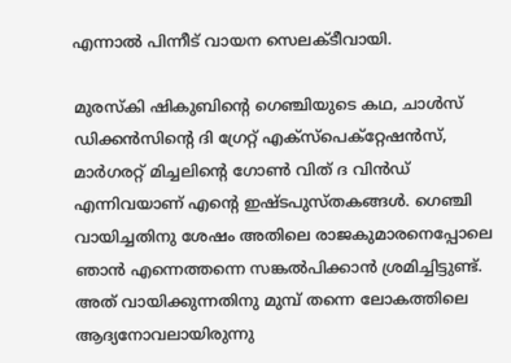എന്നാല്‍ പിന്നീട് വായന സെലക്ടീവായി.

മുരസ്‌കി ഷികുബിന്റെ ഗെഞ്ചിയുടെ കഥ, ചാള്‍സ് ഡിക്കന്‍സിന്റെ ദി ഗ്രേറ്റ് എക്‌സ്‌പെക്‌റ്റേഷന്‍സ്, മാര്‍ഗരറ്റ് മിച്ചലിന്റെ ഗോണ്‍ വിത് ദ വിന്‍ഡ് എന്നിവയാണ് എന്റെ ഇഷ്ടപുസ്തകങ്ങള്‍. ഗെഞ്ചി വായിച്ചതിനു ശേഷം അതിലെ രാജകുമാരനെപ്പോലെ ഞാന്‍ എന്നെത്തന്നെ സങ്കല്‍പിക്കാന്‍ ശ്രമിച്ചിട്ടുണ്ട്. അത് വായിക്കുന്നതിനു മുമ്പ് തന്നെ ലോകത്തിലെ ആദ്യനോവലായിരുന്നു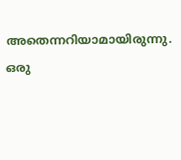അതെന്നറിയാമായിരുന്നു. ഒരു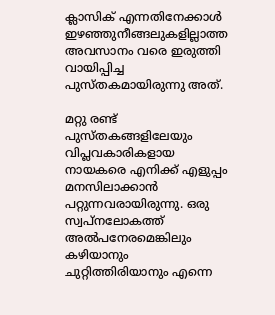ക്ലാസിക് എന്നതിനേക്കാള്‍ ഇഴഞ്ഞുനീങ്ങലുകളില്ലാത്ത അവസാനം വരെ ഇരുത്തി വായിപ്പിച്ച പുസ്തകമായിരുന്നു അത്.

മറ്റു രണ്ട് പുസ്തകങ്ങളിലേയും വിപ്ലവകാരികളായ നായകരെ എനിക്ക് എളുപ്പം മനസിലാക്കാന്‍ പറ്റുന്നവരായിരുന്നു. ഒരു സ്വപ്‌നലോകത്ത് അല്‍പനേരമെങ്കിലും കഴിയാനും ചുറ്റിത്തിരിയാനും എന്നെ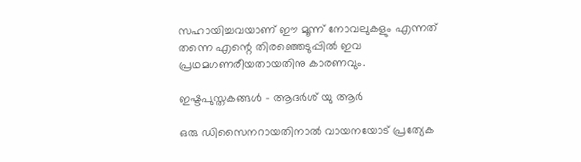സഹായിച്ചവയാണ് ഈ മൂന്ന് നോവലുകളും എന്നത് തന്നെ എന്റെ തിരഞ്ഞെടുപ്പില്‍ ഇവ പ്രഥമഗണരീയതായതിനു കാരണവും.

ഇഷ്ടപുസ്തകങ്ങള്‍ - ആദര്‍ശ് യു ആര്‍

ഒരു ഡിസൈനറായതിനാല്‍ വായനയോട് പ്രത്യേക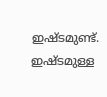ഇഷ്ടമുണ്ട്. ഇഷ്ടമുള്ള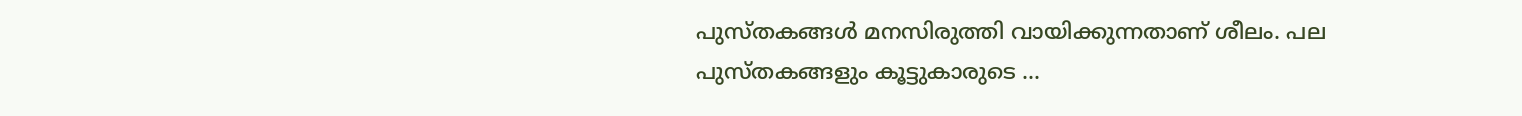പുസ്തകങ്ങള്‍ മനസിരുത്തി വായിക്കുന്നതാണ് ശീലം. പല പുസ്തകങ്ങളും കൂട്ടുകാരുടെ ...